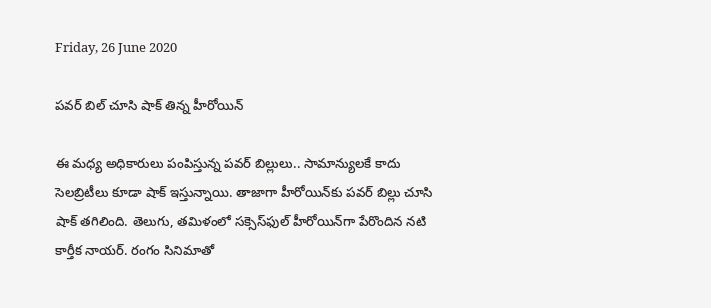Friday, 26 June 2020

పవర్ బిల్ చూసి షాక్ తిన్న హీరోయిన్

ఈ మధ్య అధికారులు పంపిస్తున్న పవర్ బిల్లులు.. సామాన్యులకే కాదు సెలబ్రిటీలు కూడా షాక్‌ ఇస్తున్నాయి. తాజాగా హీరోయిన్‌కు పవర్ బిల్లు చూసి షాక్ తగిలింది. తెలుగు, తమిళంలో సక్సెస్‌ఫుల్ హీరోయిన్‌గా పేరొందిన నటి కార్తీక నాయర్‌. రంగం సినిమాతో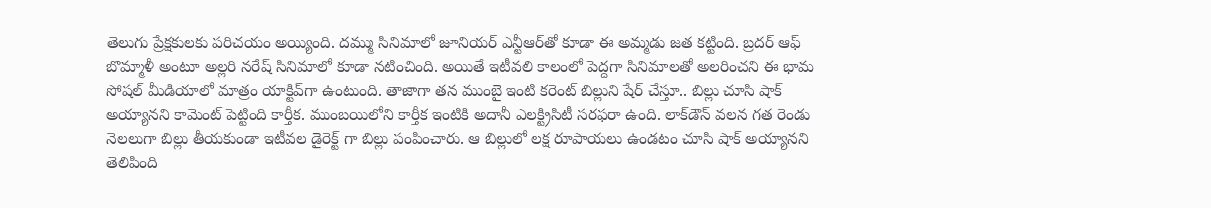తెలుగు ప్రేక్షకులకు పరిచయం అయ్యింది. దమ్ము సినిమాలో జూనియర్ ఎన్టీఆర్‌తో కూడా ఈ అమ్మడు జత కట్టింది. బ్రదర్ ఆఫ్ బొమ్మాళీ అంటూ అల్లరి నరేష్ సినిమాలో కూడా నటించింది. అయితే ఇటీవలి కాలంలో పెద్దగా సినిమాలతో అలరించని ఈ భామ సోషల్ మీడియాలో మాత్రం యాక్టివ్‌గా ఉంటుంది. తాజాగా తన ముంబై ఇంటి కరెంట్ బిల్లుని షేర్ చేస్తూ.. బిల్లు చూసి షాక్ అయ్యానని కామెంట్ పెట్టింది కార్తీక. ముంబయిలోని కార్తీక ఇంటికి అదానీ ఎలక్ట్రిసిటీ సరఫరా ఉంది. లాక్‌డౌన్ వలన గత రెండు నెలలుగా బిల్లు తీయకుండా ఇటీవల డైరెక్ట్ గా బిల్లు పంపించారు. ఆ బిల్లులో లక్ష రూపాయలు ఉండటం చూసి షాక్ అయ్యానని తెలిపింది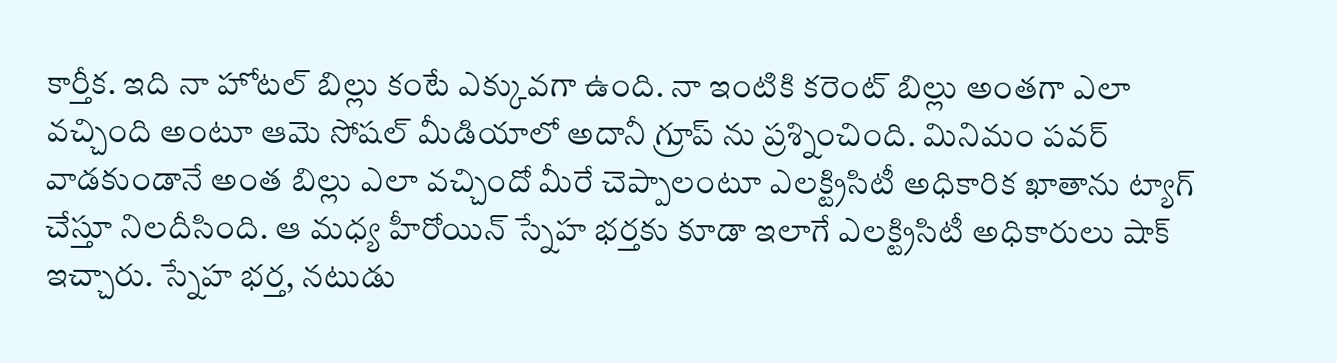కార్తీక. ఇది నా హోటల్ బిల్లు కంటే ఎక్కువగా ఉంది. నా ఇంటికి కరెంట్ బిల్లు అంతగా ఎలా వచ్చింది అంటూ ఆమె సోషల్ మీడియాలో అదానీ గ్రూప్ ను ప్రశ్నించింది. మినిమం పవర్ వాడకుండానే అంత బిల్లు ఎలా వచ్చిందో మీరే చెప్పాలంటూ ఎలక్ట్రిసిటీ అధికారిక ఖాతాను ట్యాగ్ చేస్తూ నిలదీసింది. ఆ మధ్య హీరోయిన్ స్నేహ భర్తకు కూడా ఇలాగే ఎలక్ట్రిసిటీ అధికారులు షాక్ ఇచ్చారు. స్నేహ భర్త, నటుడు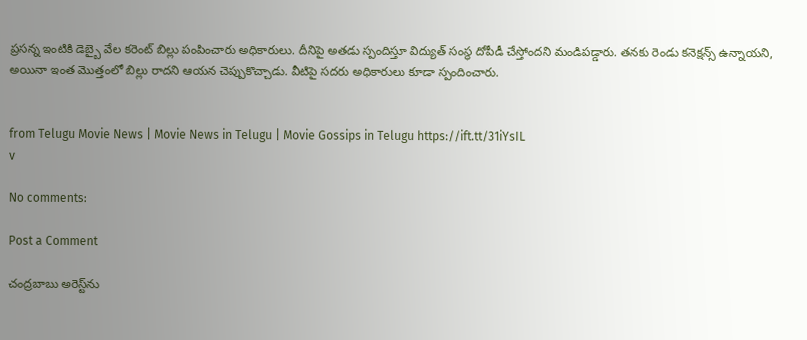ప్రసన్న ఇంటికి డెబ్బై వేల కరెంట్ బిల్లు పంపించారు అధికారులు. దీనిపై అతడు స్పందిస్తూ విద్యుత్ సంస్థ దోపీడీ చేస్తోందని మండిపడ్డారు. తనకు రెండు కనెక్షన్స్ ఉన్నాయని, అయినా ఇంత మొత్తంలో బిల్లు రాదని ఆయన చెప్పుకొచ్చాడు. వీటిపై సదరు అధికారులు కూడా స్పందించారు.


from Telugu Movie News | Movie News in Telugu | Movie Gossips in Telugu https://ift.tt/31iYsIL
v

No comments:

Post a Comment

చంద్రబాబు అరెస్ట్‌ను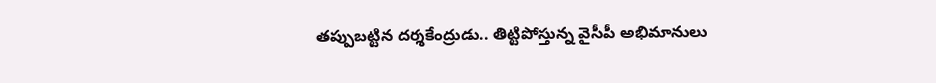తప్పుబట్టిన దర్శకేంద్రుడు.. తిట్టిపోస్తున్న వైసీపీ అభిమానులు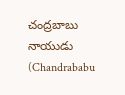చంద్రబాబు నాయుడు (Chandrababu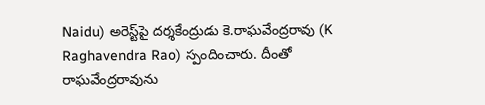Naidu) అరెస్ట్‌పై దర్శకేంద్రుడు కె.రాఘవేంద్రరావు (K Raghavendra Rao) స్పందించారు. దీంతో రాఘవేంద్రరావును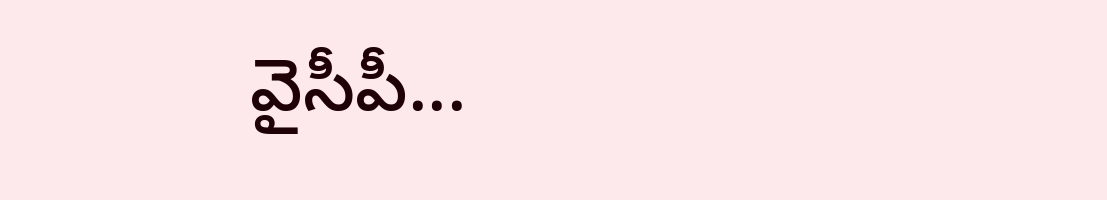వైసీపీ...